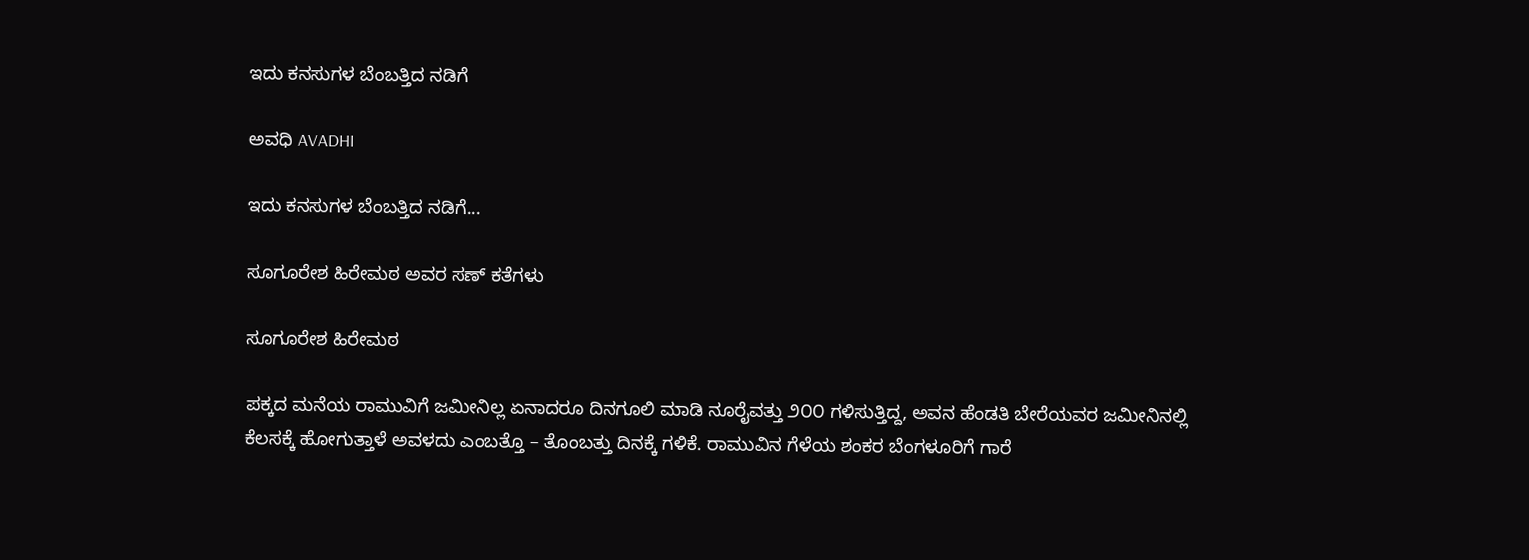ಇದು ಕನಸುಗಳ ಬೆಂಬತ್ತಿದ ನಡಿಗೆ‍

ಅವಧಿ AVADHI

ಇದು ಕನಸುಗಳ ಬೆಂಬತ್ತಿದ ನಡಿಗೆ...

ಸೂಗೂರೇಶ ಹಿರೇಮಠ ಅವರ ಸಣ್ ಕತೆಗಳು

ಸೂಗೂರೇಶ ಹಿರೇಮಠ

ಪಕ್ಕದ ಮನೆಯ ರಾಮುವಿಗೆ ಜಮೀನಿಲ್ಲ ಏನಾದರೂ ದಿನಗೂಲಿ ಮಾಡಿ ನೂರೈವತ್ತು ೨೦೦ ಗಳಿಸುತ್ತಿದ್ದ, ಅವನ ಹೆಂಡತಿ ಬೇರೆಯವರ ಜಮೀನಿನಲ್ಲಿ ಕೆಲಸಕ್ಕೆ ಹೋಗುತ್ತಾಳೆ ಅವಳದು ಎಂಬತ್ತೊ – ತೊಂಬತ್ತು ದಿನಕ್ಕೆ ಗಳಿಕೆ. ರಾಮುವಿನ ಗೆಳೆಯ ಶಂಕರ ಬೆಂಗಳೂರಿಗೆ ಗಾರೆ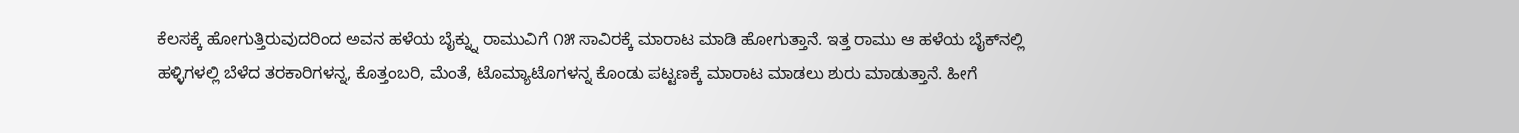ಕೆಲಸಕ್ಕೆ ಹೋಗುತ್ತಿರುವುದರಿಂದ ಅವನ ಹಳೆಯ ಬೈಕ್ನ್ನು ರಾಮುವಿಗೆ ೧೫ ಸಾವಿರಕ್ಕೆ ಮಾರಾಟ ಮಾಡಿ ಹೋಗುತ್ತಾನೆ. ಇತ್ತ ರಾಮು ಆ ಹಳೆಯ ಬೈಕ್‌ನಲ್ಲಿ ಹಳ್ಳಿಗಳಲ್ಲಿ ಬೆಳೆದ ತರಕಾರಿಗಳನ್ನ, ಕೊತ್ತಂಬರಿ, ಮೆಂತೆ, ಟೊಮ್ಯಾಟೊಗಳನ್ನ ಕೊಂಡು ಪಟ್ಟಣಕ್ಕೆ ಮಾರಾಟ ಮಾಡಲು ಶುರು ಮಾಡುತ್ತಾನೆ. ಹೀಗೆ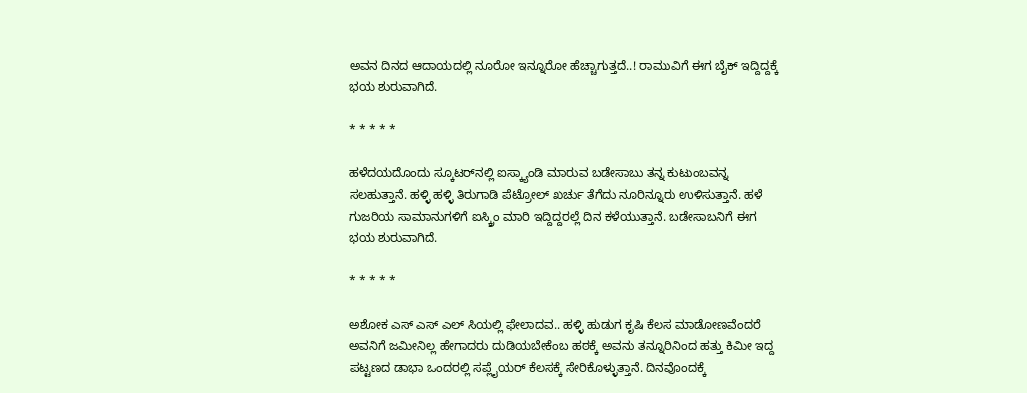ಅವನ ದಿನದ ಆದಾಯದಲ್ಲಿ ನೂರೋ ಇನ್ನೂರೋ ಹೆಚ್ಚಾಗುತ್ತದೆ..! ರಾಮುವಿಗೆ ಈಗ ಬೈಕ್ ಇದ್ದಿದ್ದಕ್ಕೆ ಭಯ ಶುರುವಾಗಿದೆ.

* * * * *

ಹಳೆದಯದೊಂದು ಸ್ಕೂಟರ್‌ನಲ್ಲಿ ಐಸ್ಕ್ಯಾಂಡಿ ಮಾರುವ ಬಡೇಸಾಬು ತನ್ನ ಕುಟುಂಬವನ್ನ ಸಲಹುತ್ತಾನೆ. ಹಳ್ಳಿ ಹಳ್ಳಿ ತಿರುಗಾಡಿ ಪೆಟ್ರೋಲ್ ಖರ್ಚು ತೆಗೆದು ನೂರಿನ್ನೂರು ಉಳಿಸುತ್ತಾನೆ. ಹಳೆ ಗುಜರಿಯ ಸಾಮಾನುಗಳಿಗೆ ಐಸ್ಕ್ರಿಂ ಮಾರಿ ಇದ್ದಿದ್ದರಲ್ಲೆ‌ ದಿನ ಕಳೆಯುತ್ತಾನೆ. ಬಡೇಸಾಬನಿಗೆ ಈಗ ಭಯ ಶುರುವಾಗಿದೆ.

* * * * *

ಅಶೋಕ ಎಸ್ ಎಸ್ ಎಲ್ ಸಿಯಲ್ಲಿ ಫೇಲಾದವ.. ಹಳ್ಳಿ ಹುಡುಗ ಕೃಷಿ ಕೆಲಸ ಮಾಡೋಣವೆಂದರೆ ಅವನಿಗೆ ಜಮೀನಿಲ್ಲ ಹೇಗಾದರು ದುಡಿಯಬೇಕೆಂಬ ಹಠಕ್ಕೆ ಅವನು ತನ್ನೂರಿನಿಂದ ಹತ್ತು ಕಿಮೀ ಇದ್ದ ಪಟ್ಟಣದ ಡಾಭಾ ಒಂದರಲ್ಲಿ ಸಪ್ಲೈಯರ್ ಕೆಲಸಕ್ಕೆ ಸೇರಿಕೊಳ್ಳುತ್ತಾನೆ. ದಿನವೊಂದಕ್ಕೆ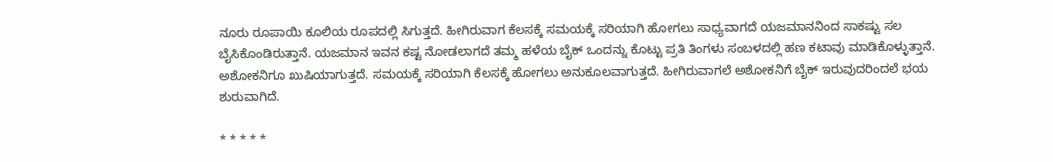ನೂರು ರೂಪಾಯಿ ಕೂಲಿಯ ರೂಪದಲ್ಲಿ ಸಿಗುತ್ತದೆ. ಹೀಗಿರುವಾಗ ಕೆಲಸಕ್ಕೆ ಸಮಯಕ್ಕೆ ಸರಿಯಾಗಿ ಹೋಗಲು ಸಾಧ್ಯವಾಗದೆ ಯಜಮಾನನಿಂದ ಸಾಕಷ್ಟು ಸಲ ಬೈಸಿಕೊಂಡಿರುತ್ತಾನೆ. ಯಜಮಾನ ಇವನ ಕಷ್ಟ ನೋಡಲಾಗದೆ ತಮ್ಮ ಹಳೆಯ ಬೈಕ್ ಒಂದನ್ನು ಕೊಟ್ಟು ಪ್ರತಿ ತಿಂಗಳು ಸಂಬಳದಲ್ಲಿ ಹಣ ಕಟಾವು ಮಾಡಿಕೊಳ್ಳುತ್ತಾನೆ. ಅಶೋಕನಿಗೂ ಖುಷಿಯಾಗುತ್ತದೆ. ಸಮಯಕ್ಕೆ ಸರಿಯಾಗಿ ಕೆಲಸಕ್ಕೆ ಹೋಗಲು ಅನುಕೂಲವಾಗುತ್ತದೆ. ಹೀಗಿರುವಾಗಲೆ ಅಶೋಕನಿಗೆ ಬೈಕ್ ಇರುವುದರಿಂದಲೆ ಭಯ ಶುರುವಾಗಿದೆ.

* * * * *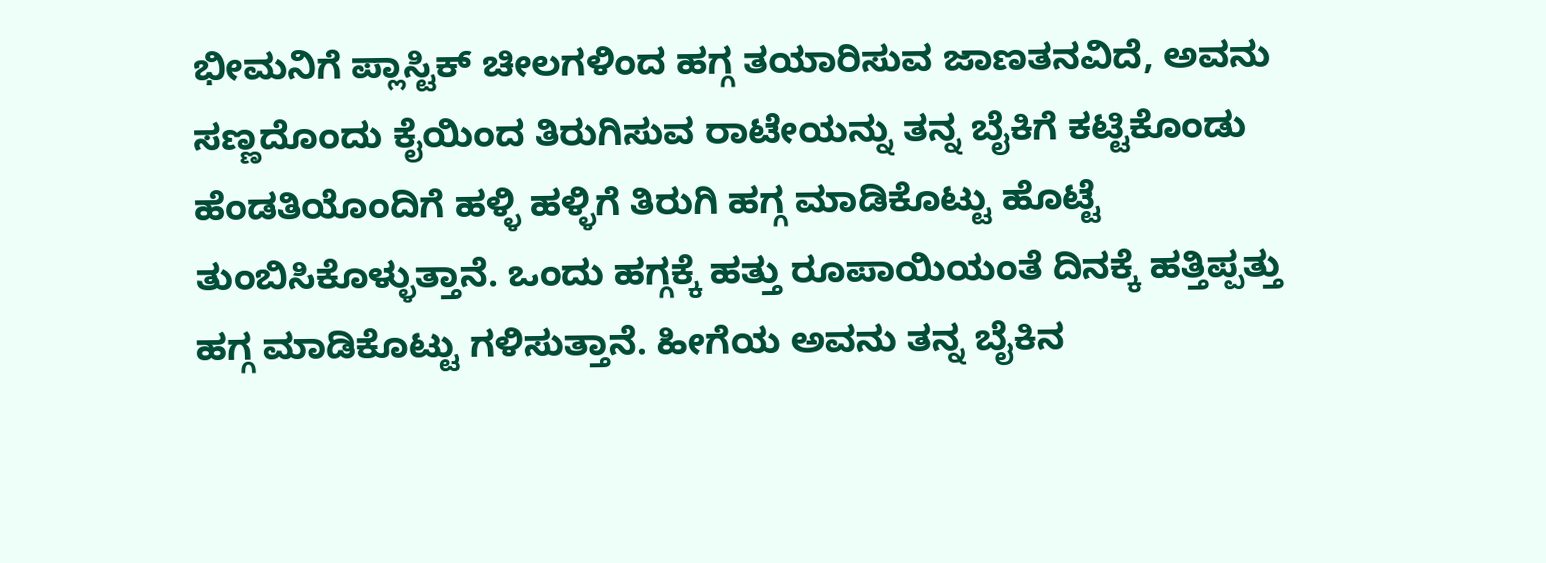ಭೀಮನಿಗೆ ಪ್ಲಾಸ್ಟಿಕ್ ಚೀಲಗಳಿಂದ ಹಗ್ಗ ತಯಾರಿಸುವ ಜಾಣತನವಿದೆ, ಅವನು ಸಣ್ಣದೊಂದು ಕೈಯಿಂದ ತಿರುಗಿಸುವ ರಾಟೇಯನ್ನು ತನ್ನ ಬೈಕಿಗೆ ಕಟ್ಟಿಕೊಂಡು ಹೆಂಡತಿಯೊಂದಿಗೆ ಹಳ್ಳಿ ಹಳ್ಳಿಗೆ ತಿರುಗಿ ಹಗ್ಗ ಮಾಡಿಕೊಟ್ಟು ಹೊಟ್ಟೆ ತುಂಬಿಸಿಕೊಳ್ಳುತ್ತಾನೆ. ಒಂದು ಹಗ್ಗಕ್ಕೆ ಹತ್ತು ರೂಪಾಯಿಯಂತೆ ದಿನಕ್ಕೆ ಹತ್ತಿಪ್ಪತ್ತು ಹಗ್ಗ ಮಾಡಿಕೊಟ್ಟು ಗಳಿಸುತ್ತಾನೆ. ಹೀಗೆಯ ಅವನು ತನ್ನ ಬೈಕಿನ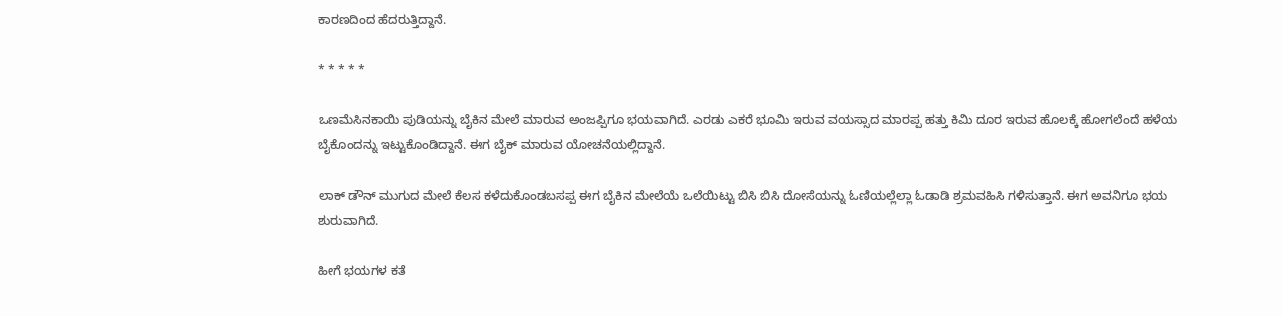ಕಾರಣದಿಂದ ಹೆದರುತ್ತಿದ್ದಾನೆ.

* * * * *

ಒಣಮೆಸಿನಕಾಯಿ ಪುಡಿಯನ್ನು ಬೈಕಿನ ಮೇಲೆ ಮಾರುವ ಅಂಜಪ್ಪಿಗೂ ಭಯವಾಗಿದೆ. ಎರಡು ಎಕರೆ ಭೂಮಿ ಇರುವ ವಯಸ್ಸಾದ ಮಾರಪ್ಪ ಹತ್ತು ಕಿಮಿ ದೂರ ಇರುವ ಹೊಲಕ್ಕೆ ಹೋಗಲೆಂದೆ ಹಳೆಯ ಬೈಕೊಂದನ್ನು ಇಟ್ಟುಕೊಂಡಿದ್ದಾನೆ. ಈಗ ಬೈಕ್ ಮಾರುವ ಯೋಚನೆಯಲ್ಲಿದ್ದಾನೆ.

ಲಾಕ್ ಡೌನ್ ಮುಗುದ ಮೇಲೆ‌ ಕೆಲಸ ಕಳೆದುಕೊಂಡಬಸಪ್ಪ ಈಗ ಬೈಕಿನ ಮೇಲೆಯೆ ಒಲೆಯಿಟ್ಟು ಬಿಸಿ ಬಿಸಿ ದೋಸೆಯನ್ನು ಓಣಿಯಲ್ಲೆಲ್ಲಾ ಓಡಾಡಿ ಶ್ರಮವಹಿಸಿ ಗಳಿಸುತ್ತಾ‌ನೆ. ಈಗ ಅವನಿಗೂ ಭಯ ಶುರುವಾಗಿದೆ.

ಹೀಗೆ ಭಯಗಳ ಕತೆ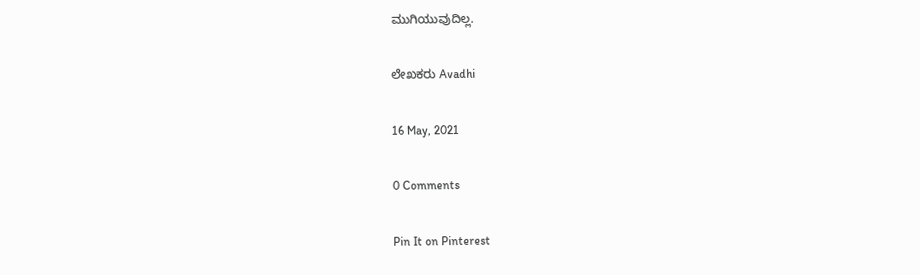ಮುಗಿಯುವುದಿಲ್ಲ.

ಲೇಖಕರು Avadhi

16 May, 2021

0 Comments

Pin It on Pinterest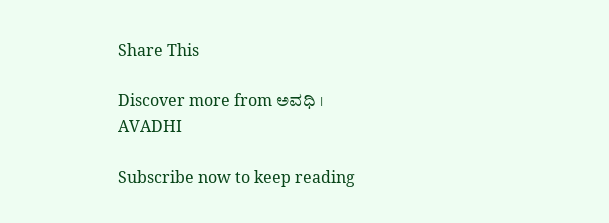Share This

Discover more from ಅವಧಿ । AVADHI

Subscribe now to keep reading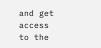and get access to the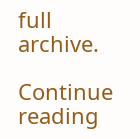full archive.

Continue reading